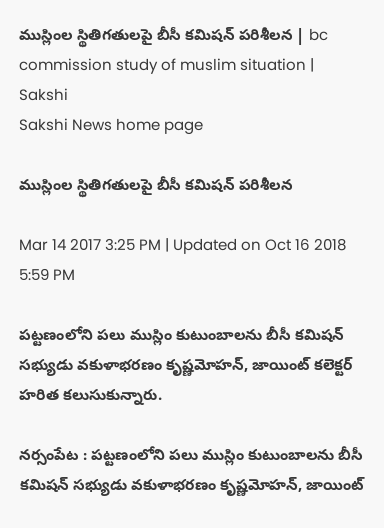ముస్లింల స్థితిగతులపై బీసీ కమిషన్‌ పరిశీలన | bc commission study of muslim situation | Sakshi
Sakshi News home page

ముస్లింల స్థితిగతులపై బీసీ కమిషన్‌ పరిశీలన

Mar 14 2017 3:25 PM | Updated on Oct 16 2018 5:59 PM

పట్టణంలోని పలు ముస్లిం కుటుంబాలను బీసీ కమిషన్‌ సభ్యుడు వకుళాభరణం కృష్ణమోహన్, జాయింట్‌ కలెక్టర్‌ హరిత కలుసుకున్నారు.

నర్సంపేట : పట్టణంలోని పలు ముస్లిం కుటుంబాలను బీసీ కమిషన్‌ సభ్యుడు వకుళాభరణం కృష్ణమోహన్, జాయింట్‌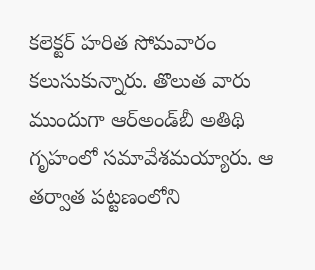కలెక్టర్‌ హరిత సోమవారం కలుసుకున్నారు. తొలుత వారు ముందుగా ఆర్‌అండ్‌బీ అతిథి గృహంలో సమావేశమయ్యారు. ఆ తర్వాత పట్టణంలోని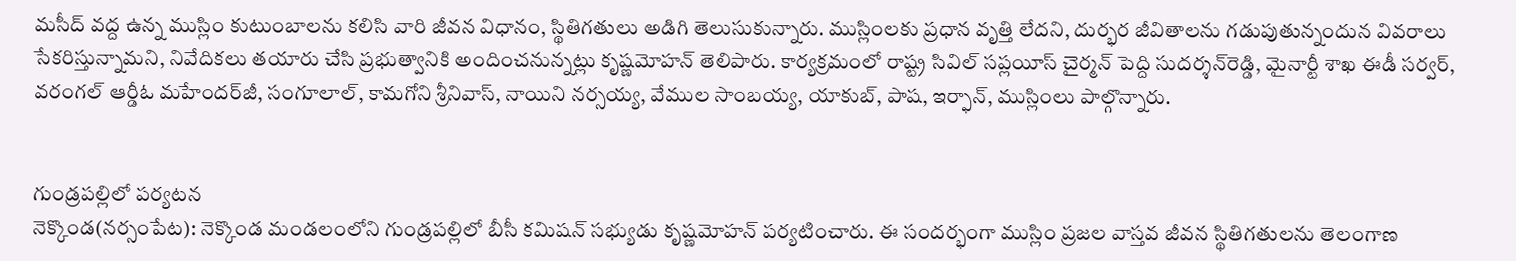మసీద్‌ వద్ద ఉన్న ముస్లిం కుటుంబాలను కలిసి వారి జీవన విధానం, స్థితిగతులు అడిగి తెలుసుకున్నారు. ముస్లింలకు ప్రధాన వృత్తి లేదని, దుర్భర జీవితాలను గడుపుతున్నందున వివరాలు సేకరిస్తున్నామని, నివేదికలు తయారు చేసి ప్రభుత్వానికి అందించనున్నట్లు కృష్ణమోహన్‌ తెలిపారు. కార్యక్రమంలో రాష్ట్ర సివిల్‌ సప్లయీస్‌ చైర్మన్‌ పెద్ది సుదర్శన్‌రెడ్డి, మైనార్టీ శాఖ ఈడీ సర్వర్, వరంగల్‌ ఆర్డీఓ మహేందర్‌జీ, సంగూలాల్, కామగోని శ్రీనివాస్, నాయిని నర్సయ్య, వేముల సాంబయ్య, యాకుబ్, పాష, ఇర్ఫాన్, ముస్లింలు పాల్గొన్నారు.


గుండ్రపల్లిలో పర్యటన
నెక్కొండ(నర్సంపేట): నెక్కొండ మండలంలోని గుండ్రపల్లిలో బీసీ కమిషన్‌ సభ్యుడు కృష్ణమోహన్‌ పర్యటించారు. ఈ సందర్భంగా ముస్లిం ప్రజల వాస్తవ జీవన స్థితిగతులను తెలంగాణ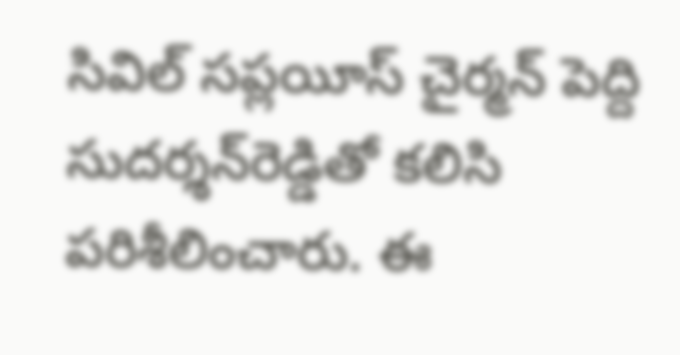సివిల్‌ సప్లయీస్‌ చైర్మన్‌ పెద్ది సుదర్శన్‌రెడ్డితో కలిసి పరిశీలించారు. ఈ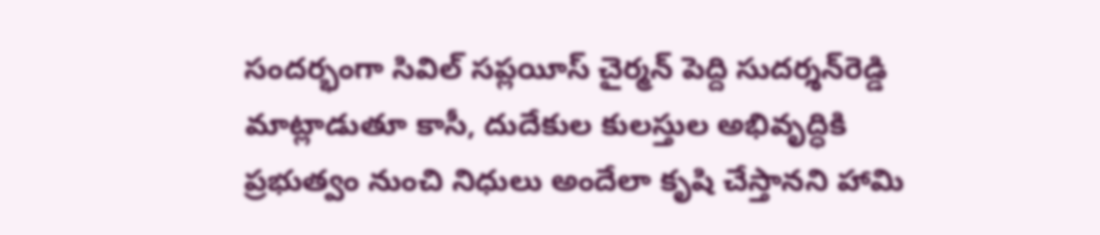సందర్భంగా సివిల్‌ సప్లయీస్‌ చైర్మన్‌ పెద్ది సుదర్శన్‌రెడ్డి మాట్లాడుతూ కాసీ, దుదేకుల కులస్తుల అభివృద్ధికి ప్రభుత్వం నుంచి నిధులు అందేలా కృషి చేస్తానని హామి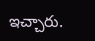ఇచ్చారు.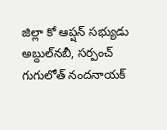జిల్లా కో ఆప్షన్‌ సభ్యుడు అబ్దుల్‌నబీ, సర్పంచ్‌ గుగులోత్‌ నందనాయక్‌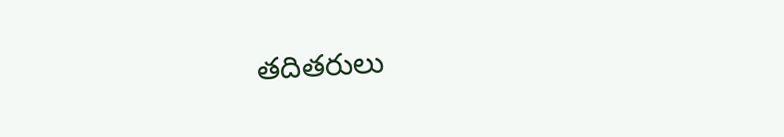తదితరులు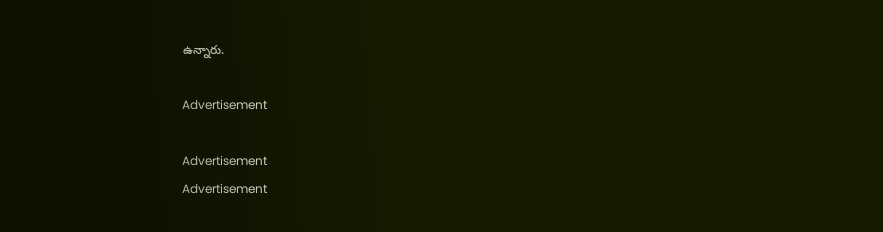ఉన్నారు.

Advertisement

Advertisement
Advertisement